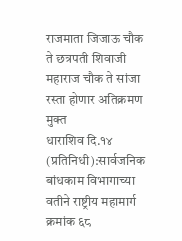राजमाता जिजाऊ चौक ते छत्रपती शिवाजी महाराज चौक ते सांजा रस्ता होणार अतिक्रमण मुक्त
धाराशिव दि.१४ (प्रतिनिधी):सार्वजनिक बांधकाम विभागाच्या वतीने राष्ट्रीय महामार्ग क्रमांक ६८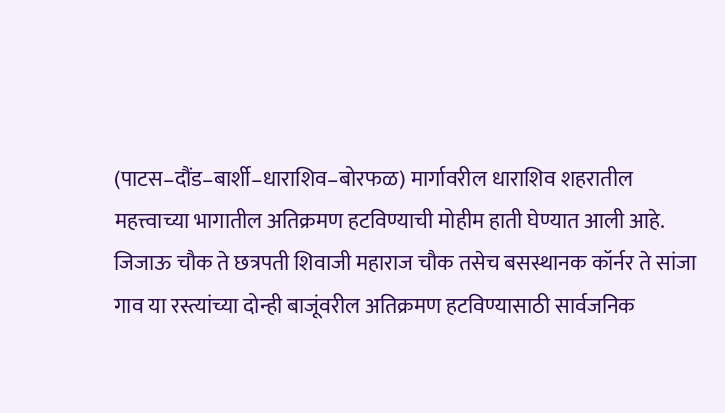(पाटस–दौंड–बार्शी–धाराशिव–बोरफळ) मार्गावरील धाराशिव शहरातील महत्त्वाच्या भागातील अतिक्रमण हटविण्याची मोहीम हाती घेण्यात आली आहे. जिजाऊ चौक ते छत्रपती शिवाजी महाराज चौक तसेच बसस्थानक कॉर्नर ते सांजा गाव या रस्त्यांच्या दोन्ही बाजूंवरील अतिक्रमण हटविण्यासाठी सार्वजनिक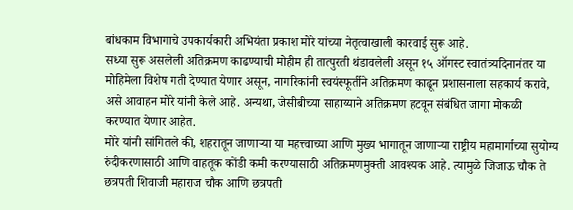बांधकाम विभागाचे उपकार्यकारी अभियंता प्रकाश मोरे यांच्या नेतृत्वाखाली कारवाई सुरू आहे.
सध्या सुरू असलेली अतिक्रमण काढण्याची मोहीम ही तात्पुरती थंडावलेली असून १५ ऑगस्ट स्वातंत्र्यदिनानंतर या मोहिमेला विशेष गती देण्यात येणार असून, नागरिकांनी स्वयंस्फूर्तीने अतिक्रमण काढून प्रशासनाला सहकार्य करावे, असे आवाहन मोरे यांनी केले आहे. अन्यथा, जेसीबीच्या साहाय्याने अतिक्रमण हटवून संबंधित जागा मोकळी करण्यात येणार आहेत.
मोरे यांनी सांगितले की, शहरातून जाणाऱ्या या महत्त्वाच्या आणि मुख्य भागातून जाणाऱ्या राष्ट्रीय महामार्गाच्या सुयोग्य रुंदीकरणासाठी आणि वाहतूक कोंडी कमी करण्यासाठी अतिक्रमणमुक्ती आवश्यक आहे. त्यामुळे जिजाऊ चौक ते छत्रपती शिवाजी महाराज चौक आणि छत्रपती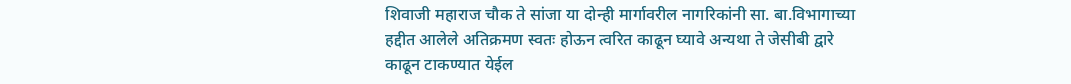शिवाजी महाराज चौक ते सांजा या दोन्ही मार्गावरील नागरिकांनी सा. बा.विभागाच्या हद्दीत आलेले अतिक्रमण स्वतः होऊन त्वरित काढून घ्यावे अन्यथा ते जेसीबी द्वारे काढून टाकण्यात येईल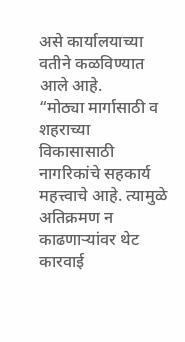असे कार्यालयाच्या वतीने कळविण्यात आले आहे.
“मोठ्या मार्गासाठी व शहराच्या विकासासाठी नागरिकांचे सहकार्य महत्त्वाचे आहे. त्यामुळे अतिक्रमण न काढणाऱ्यांवर थेट कारवाई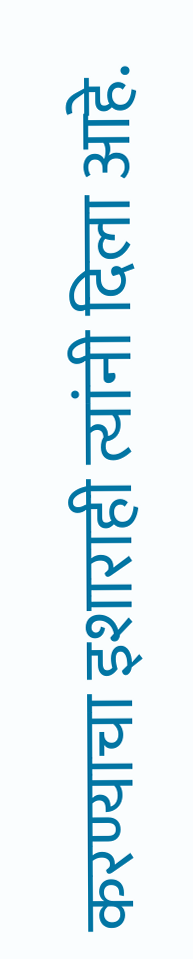करण्याचा इशाराही त्यांनी दिला आहे.